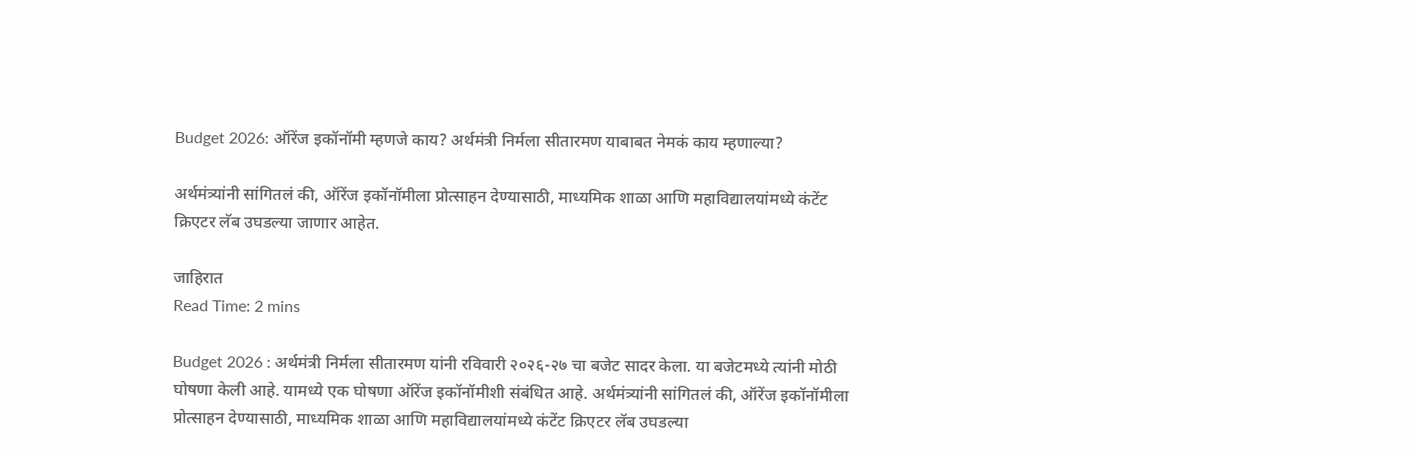Budget 2026: ऑरेंज इकॉनॉमी म्हणजे काय? अर्थमंत्री निर्मला सीतारमण याबाबत नेमकं काय म्हणाल्या?

अर्थमंत्र्यांनी सांगितलं की, ऑरेंज इकॉनॉमीला प्रोत्साहन देण्यासाठी, माध्यमिक शाळा आणि महाविद्यालयांमध्ये कंटेंट क्रिएटर लॅब उघडल्या जाणार आहेत.

जाहिरात
Read Time: 2 mins

Budget 2026 : अर्थमंत्री निर्मला सीतारमण यांनी रविवारी २०२६-२७ चा बजेट सादर केला. या बजेटमध्ये त्यांनी मोठी घोषणा केली आहे. यामध्ये एक घोषणा ऑरेंज इकॉनॉमीशी संबंधित आहे. अर्थमंत्र्यांनी सांगितलं की, ऑरेंज इकॉनॉमीला प्रोत्साहन देण्यासाठी, माध्यमिक शाळा आणि महाविद्यालयांमध्ये कंटेंट क्रिएटर लॅब उघडल्या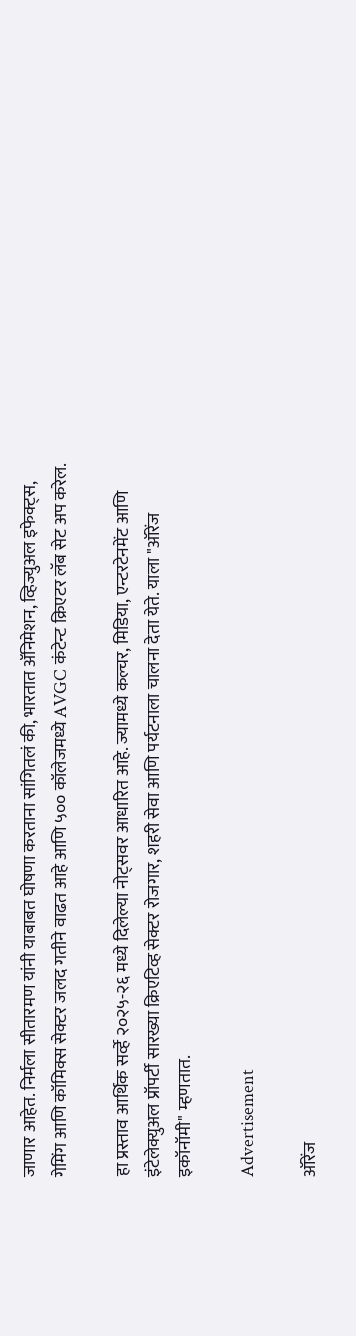जाणार आहेत. निर्मला सीतारमण यांनी याबाबत घोषणा करताना सांगितलं की, भारतात ॲनिमेशन, व्हिज्युअल इफेक्ट्स, गेमिंग आणि कॉमिक्स सेक्टर जलद गतीने वाढत आहे आणि ५०० कॉलेजमध्ये AVGC कंटेन्ट क्रिएटर लॅब सेट अप करेल.

हा प्रस्ताव आर्थिक सर्व्हे २०२५-२६ मध्ये दिलेल्या नोट्सवर आधारित आहे. ज्यामध्ये कल्चर, मिडिया, एन्टरटेनमेंट आणि इंटेलेक्युअल प्रॉपर्टी सारख्या क्रिएटिव्ह सेक्टर रोजगार, शहरी सेवा आणि पर्यटनाला चालना देता येते. याला "ऑरेंज इकॉनॉमी" म्हणतात.

Advertisement

ऑरेंज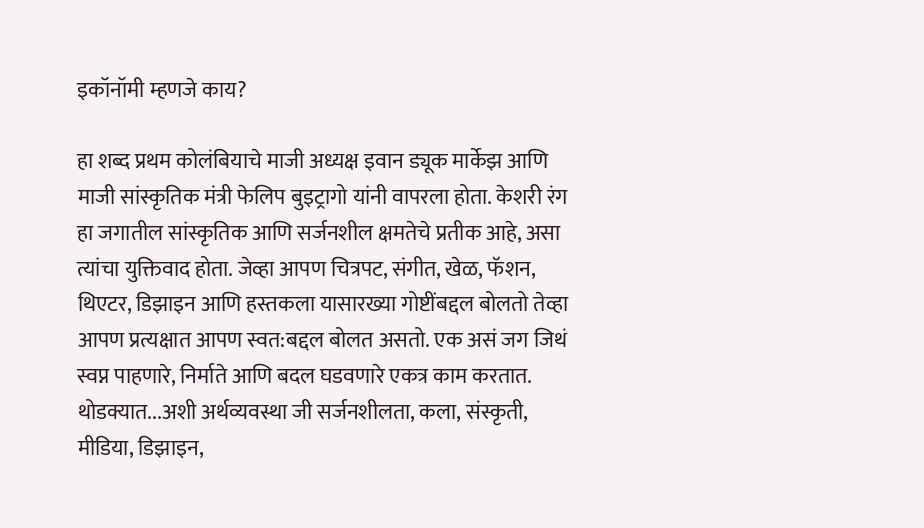इकॉनॉमी म्हणजे काय?

हा शब्द प्रथम कोलंबियाचे माजी अध्यक्ष इवान ड्यूक मार्केझ आणि माजी सांस्कृतिक मंत्री फेलिप बुइट्रागो यांनी वापरला होता. केशरी रंग हा जगातील सांस्कृतिक आणि सर्जनशील क्षमतेचे प्रतीक आहे, असा त्यांचा युक्तिवाद होता. जेव्हा आपण चित्रपट, संगीत, खेळ, फॅशन, थिएटर, डिझाइन आणि हस्तकला यासारख्या गोष्टींबद्दल बोलतो तेव्हा आपण प्रत्यक्षात आपण स्वत:बद्दल बोलत असतो. एक असं जग जिथं स्वप्न पाहणारे, निर्माते आणि बदल घडवणारे एकत्र काम करतात. थोडक्यात...अशी अर्थव्यवस्था जी सर्जनशीलता, कला, संस्कृती, मीडिया, डिझाइन,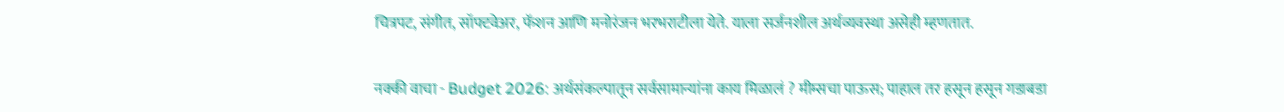चित्रपट, संगीत, सॉफ्टवेअर, फॅशन आणि मनोरंजन भरभराटीला येते. याला सर्जनशील अर्थव्यवस्था असेही म्हणतात.

नक्की वाचा - Budget 2026: अर्थसंकल्पातून सर्वसामान्यांना काय मिळालं ? मीम्सचा पाऊस; पाहाल तर हसून हसून गडाबडा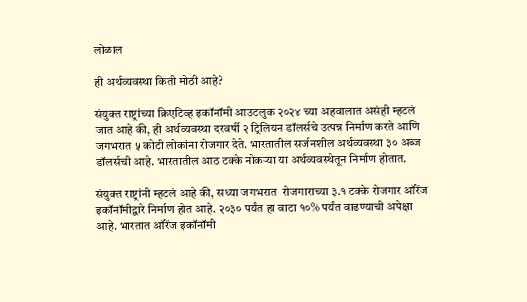लोळाल

ही अर्थव्यवस्था किती मोठी आहे?

संयुक्त राष्ट्रांच्या क्रिएटिव्ह इकॉनॉमी आउटलुक २०२४ च्या अहवालात असंही म्हटलं जात आहे की, ही अर्थव्यवस्था दरवर्षी २ ट्रिलियन डॉलर्सचे उत्पन्न निर्माण करते आणि जगभरात ५ कोटी लोकांना रोजगार देते. भारतातील सर्जनशील अर्थव्यवस्था ३० अब्ज डॉलर्सची आहे. भारतातील आठ टक्के नोकऱ्या या अर्थव्यवस्थेतून निर्माण होतात.

संयुक्त राष्ट्रांनी म्हटलं आहे की, सध्या जगभरात  रोजगाराच्या ३.१ टक्के रोजगार ऑरेंज इकॉनॉमीद्वारे निर्माण होत आहे. २०३० पर्यंत हा वाटा १०% पर्यंत वाढण्याची अपेक्षा आहे. भारतात ऑरेंज इकॉनॉमी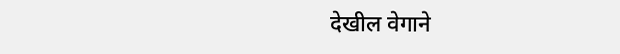देखील वेगाने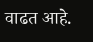वाढत आहे.